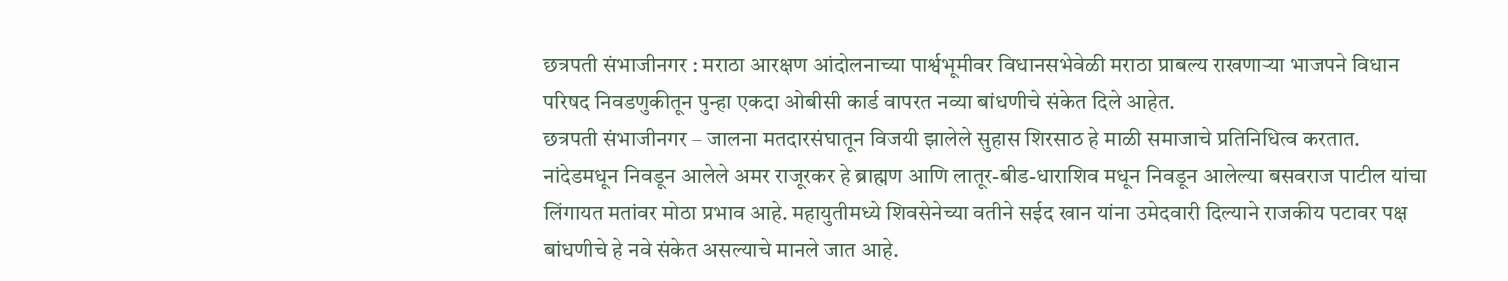छत्रपती संभाजीनगर : मराठा आरक्षण आंदोलनाच्या पार्श्वभूमीवर विधानसभेवेळी मराठा प्राबल्य राखणाऱ्या भाजपने विधान परिषद निवडणुकीतून पुन्हा एकदा ओबीसी कार्ड वापरत नव्या बांधणीचे संकेत दिले आहेत.
छत्रपती संभाजीनगर – जालना मतदारसंघातून विजयी झालेले सुहास शिरसाठ हे माळी समाजाचे प्रतिनिधित्व करतात. नांदेडमधून निवडून आलेले अमर राजूरकर हे ब्राह्मण आणि लातूर-बीड-धाराशिव मधून निवडून आलेल्या बसवराज पाटील यांचा लिंगायत मतांवर मोठा प्रभाव आहे. महायुतीमध्ये शिवसेनेच्या वतीने सईद खान यांना उमेदवारी दिल्याने राजकीय पटावर पक्ष बांधणीचे हे नवे संकेत असल्याचे मानले जात आहे.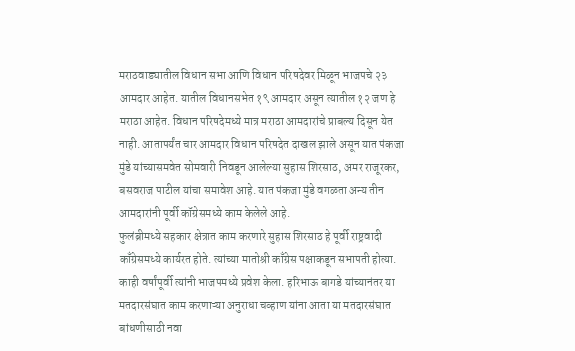मराठवाड्यातील विधान सभा आणि विधान परिषदेवर मिळून भाजपचे २३ आमदार आहेत. यातील विधानसभेत १९ आमदार असून त्यातील १२ जण हे मराठा आहेत. विधान परिषदेमध्ये मात्र मराठा आमदारांचे प्राबल्य दिसून येत नाही. आतापर्यंत चार आमदार विधान परिषदेत दाखल झाले असून यात पंकजा मुंडे यांच्यासमवेत सोमवारी निवडून आलेल्या सुहास शिरसाठ, अमर राजूरकर, बसवराज पाटील यांचा समावेश आहे. यात पंकजा मुंडे वगळता अन्य तीन आमदारांनी पूर्वी कॉग्रेसमध्ये काम केलेले आहे.
फुलंब्रीमध्ये सहकार क्षेत्रात काम करणारे सुहास शिरसाठ हे पूर्वी राष्ट्रवादी काँग्रेसमध्ये कार्यरत होते. त्यांच्या मातोश्री काँग्रेस पक्षाकडून सभापती होत्या. काही वर्षांपूर्वी त्यांनी भाजपमध्ये प्रवेश केला. हरिभाऊ बागडे यांच्यानंतर या मतदारसंघात काम करणाऱ्या अनुराधा चव्हाण यांना आता या मतदारसंघात बांधणीसाठी नवा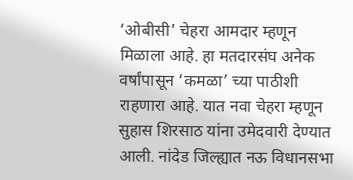‘ओबीसी’ चेहरा आमदार म्हणून मिळाला आहे. हा मतदारसंघ अनेक वर्षांपासून ‘कमळा’ च्या पाठीशी राहणारा आहे. यात नवा चेहरा म्हणून सुहास शिरसाठ यांना उमेदवारी देण्यात आली. नांदेड जिल्ह्यात नऊ विधानसभा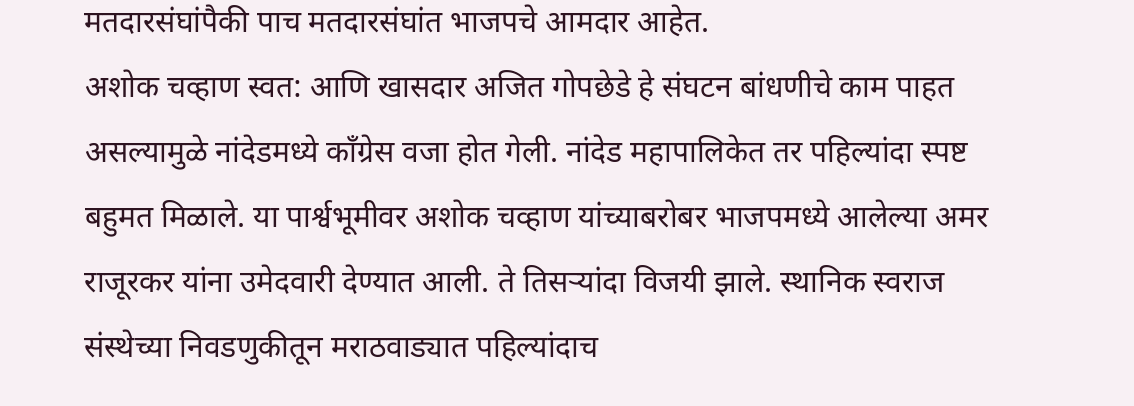मतदारसंघांपैकी पाच मतदारसंघांत भाजपचे आमदार आहेत.
अशोक चव्हाण स्वत: आणि खासदार अजित गोपछेडे हे संघटन बांधणीचे काम पाहत असल्यामुळे नांदेडमध्ये काँग्रेस वजा होत गेली. नांदेड महापालिकेत तर पहिल्यांदा स्पष्ट बहुमत मिळाले. या पार्श्वभूमीवर अशोक चव्हाण यांच्याबरोबर भाजपमध्ये आलेल्या अमर राजूरकर यांना उमेदवारी देण्यात आली. ते तिसऱ्यांदा विजयी झाले. स्थानिक स्वराज संस्थेच्या निवडणुकीतून मराठवाड्यात पहिल्यांदाच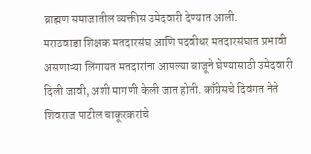ब्राह्मण समाजातील व्यक्तीस उमेदवारी देण्यात आली.
मराठवाडा शिक्षक मतदारसंघ आणि पदवीधर मतदारसंघात प्रभावी असणाऱ्या लिंगायत मतदारांना आपल्या बाजूने घेण्यासाठी उमेदवारी दिली जावी, अशी मागणी केली जात होती. काँग्रेसचे दिवंगत नेते शिवराज पाटील चाकूरकरांचे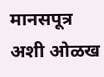मानसपूत्र अशी ओळख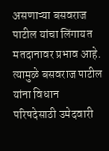असणाऱ्या बसवराज पाटील यांचा लिंगायत मतदानावर प्रभाव आहे. त्यामुळे बसवराज पाटील यांना विधान परिषदेसाठी उमेदवारी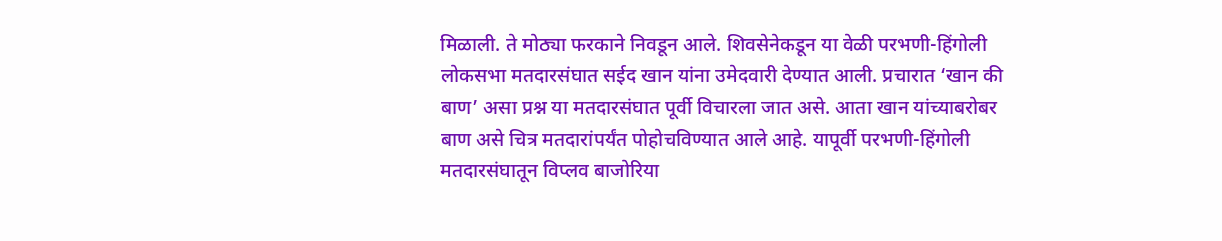मिळाली. ते मोठ्या फरकाने निवडून आले. शिवसेनेकडून या वेळी परभणी-हिंगोली लोकसभा मतदारसंघात सईद खान यांना उमेदवारी देण्यात आली. प्रचारात ‘खान की बाण’ असा प्रश्न या मतदारसंघात पूर्वी विचारला जात असे. आता खान यांच्याबरोबर बाण असे चित्र मतदारांपर्यंत पोहोचविण्यात आले आहे. यापूर्वी परभणी-हिंगोली मतदारसंघातून विप्लव बाजोरिया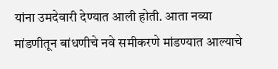यांना उमदेवारी देण्यात आली होती. आता नव्या मांडणीतून बांधणीचे नवे समीकरणे मांडण्यात आल्याचे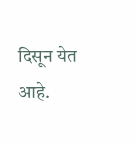दिसून येत आहे.